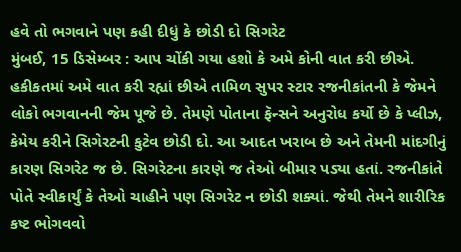હવે તો ભગવાને પણ કહી દીધું કે છોડી દો સિગરેટ
મુંબઈ, 15 ડિસેમ્બર : આપ ચોંકી ગયા હશો કે અમે કોની વાત કરી છીએ. હકીકતમાં અમે વાત કરી રહ્યાં છીએ તામિળ સુપર સ્ટાર રજનીકાંતની કે જેમને લોકો ભગવાનની જેમ પૂજે છે. તેમણે પોતાના ફૅન્સને અનુરોધ કર્યો છે કે પ્લીઝ, કેમેય કરીને સિગેરટની કુટેવ છોડી દો. આ આદત ખરાબ છે અને તેમની માંદગીનું કારણ સિગરેટ જ છે. સિગરેટના કારણે જ તેઓ બીમાર પડ્યા હતાં. રજનીકાંતે પોતે સ્વીકાર્યું કે તેઓ ચાહીને પણ સિગરેટ ન છોડી શક્યાં. જેથી તેમને શારીરિક કષ્ટ ભોગવવો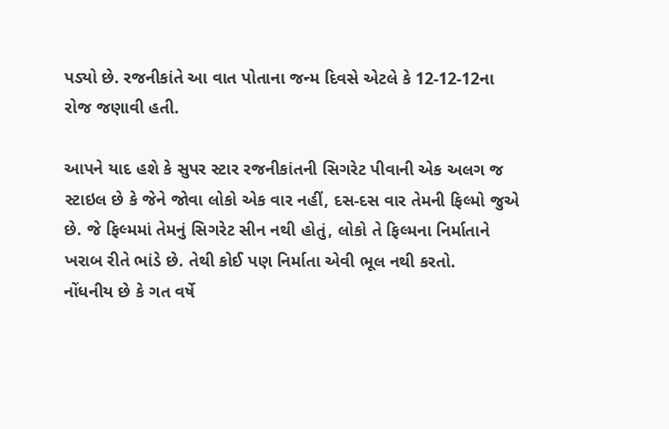પડ્યો છે. રજનીકાંતે આ વાત પોતાના જન્મ દિવસે એટલે કે 12-12-12ના રોજ જણાવી હતી.

આપને યાદ હશે કે સુપર સ્ટાર રજનીકાંતની સિગરેટ પીવાની એક અલગ જ સ્ટાઇલ છે કે જેને જોવા લોકો એક વાર નહીં, દસ-દસ વાર તેમની ફિલ્મો જુએ છે. જે ફિલ્મમાં તેમનું સિગરેટ સીન નથી હોતું, લોકો તે ફિલ્મના નિર્માતાને ખરાબ રીતે ભાંડે છે. તેથી કોઈ પણ નિર્માતા એવી ભૂલ નથી કરતો.
નોંધનીય છે કે ગત વર્ષે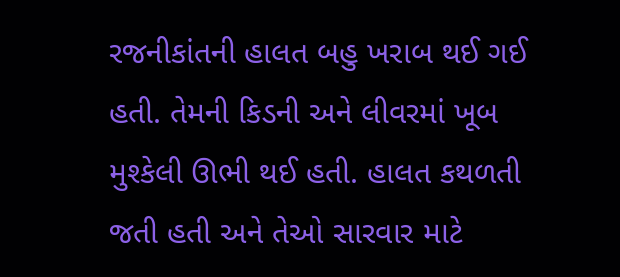રજનીકાંતની હાલત બહુ ખરાબ થઈ ગઈ હતી. તેમની કિડની અને લીવરમાં ખૂબ મુશ્કેલી ઊભી થઈ હતી. હાલત કથળતી જતી હતી અને તેઓ સારવાર માટે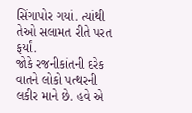સિંગાપોર ગયાં. ત્યાંથી તેઓ સલામત રીતે પરત ફર્યાં.
જોકે રજનીકાંતની દરેક વાતને લોકો પત્થરની લકીર માને છે. હવે એ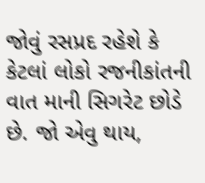જોવું રસપ્રદ રહેશે કે કેટલાં લોકો રજનીકાંતની વાત માની સિગરેટ છોડે છે. જો એવુ થાય,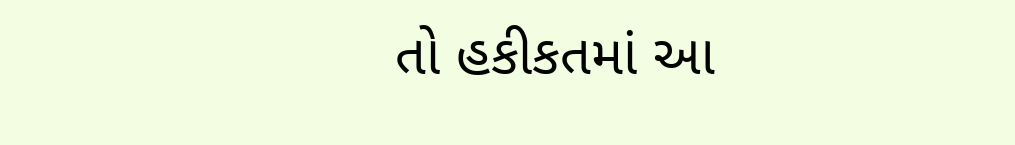તો હકીકતમાં આ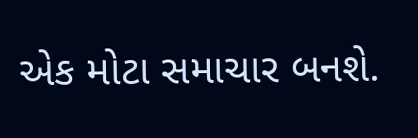એક મોટા સમાચાર બનશે.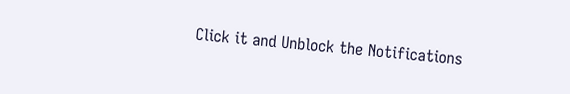Click it and Unblock the Notifications